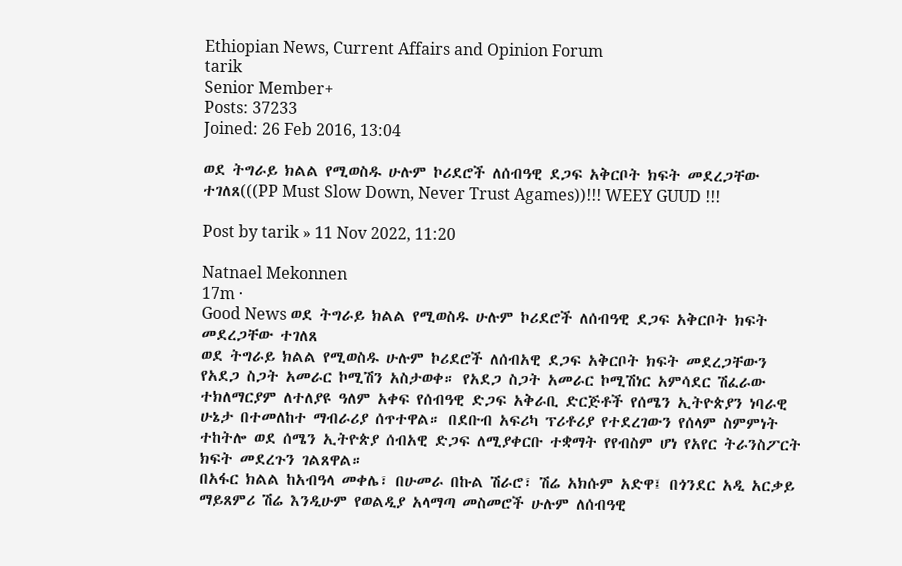Ethiopian News, Current Affairs and Opinion Forum
tarik
Senior Member+
Posts: 37233
Joined: 26 Feb 2016, 13:04

ወደ ትግራይ ክልል የሚወስዱ ሁሉም ኮሪደሮች ለሰብዓዊ ደጋፍ አቅርቦት ክፍት መደረጋቸው ተገለጸ(((PP Must Slow Down, Never Trust Agames))!!! WEEY GUUD !!!

Post by tarik » 11 Nov 2022, 11:20

Natnael Mekonnen
17m ·
Good News ወደ ትግራይ ክልል የሚወስዱ ሁሉም ኮሪደሮች ለሰብዓዊ ደጋፍ አቅርቦት ክፍት መደረጋቸው ተገለጸ
ወደ ትግራይ ክልል የሚወስዱ ሁሉም ኮሪደሮች ለሰብአዊ ደጋፍ አቅርቦት ክፍት መደረጋቸውን የአደጋ ስጋት አመራር ኮሚሽን አስታወቀ። የአደጋ ስጋት አመራር ኮሚሽነር አምሳደር ሽፈራው ተክለማርያም ለተለያዩ ዓለም አቀፍ የሰብዓዊ ድጋፍ አቅራቢ ድርጅቶች የሰሜን ኢትዮጵያን ነባራዊ ሁኔታ በተመለከተ ማብራሪያ ሰጥተዋል። በደቡብ አፍሪካ ፕሪቶሪያ የተደረገውን የሰላም ስምምነት ተከትሎ ወደ ሰሜን ኢትዮጵያ ሰብአዊ ድጋፍ ለሚያቀርቡ ተቋማት የየብስም ሆነ የአየር ትራንስፖርት ክፍት መደረጉን ገልጸዋል።
በአፋር ክልል ከአብዓላ መቀሌ፣ በሁመራ በኩል ሽራሮ፣ ሽሬ አክሱም አድዋ፤ በጎንደር አዲ አርቃይ ማይጸምሪ ሽሬ እንዲሁም የወልዲያ አላማጣ መስመሮች ሁሉም ለሰብዓዊ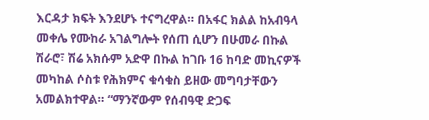እርዳታ ክፍት እንደሆኑ ተናግረዋል። በአፋር ክልል ከአብዓላ መቀሌ የሙከራ አገልግሎት የሰጠ ሲሆን በሁመራ በኩል ሽራሮ፣ ሽሬ አክሱም አድዋ በኩል ከገቡ 16 ከባድ መኪናዎች መካከል ሶስቱ የሕክምና ቁሳቁስ ይዘው መግባታቸውን አመልክተዋል። “ማንኛውም የሰብዓዊ ድጋፍ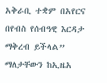አቅራቢ ተቋም በአየርና በየብስ የሰብዓዊ እርዳታ ማቅረብ ይችላል” ማለታቸውን ከኢዜአ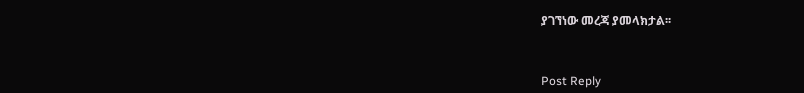ያገኘነው መረጃ ያመላክታል፡፡



Post Reply